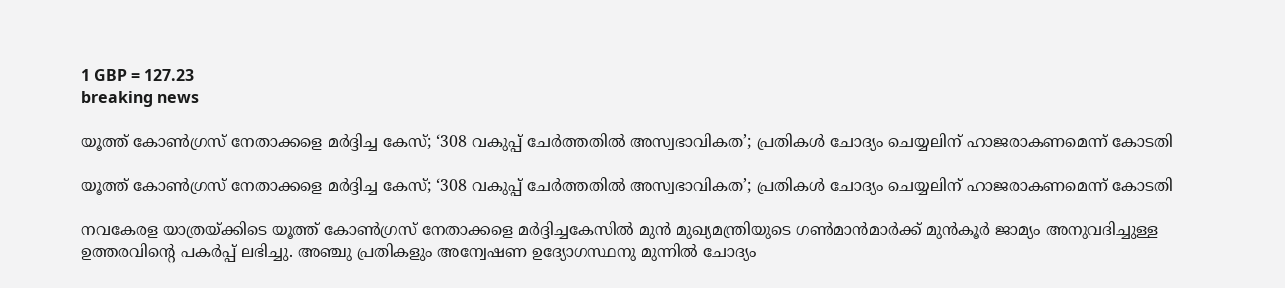1 GBP = 127.23
breaking news

യൂത്ത് കോൺഗ്രസ് നേതാക്കളെ മർദ്ദിച്ച കേസ്; ‘308 വകുപ്പ് ചേർത്തതിൽ അസ്വഭാവികത’; പ്രതികൾ‌ ചോദ്യം ചെയ്യലിന് ഹാജരാകണമെന്ന് കോടതി

യൂത്ത് കോൺഗ്രസ് നേതാക്കളെ മർദ്ദിച്ച കേസ്; ‘308 വകുപ്പ് ചേർത്തതിൽ അസ്വഭാവികത’; പ്രതികൾ‌ ചോദ്യം ചെയ്യലിന് ഹാജരാകണമെന്ന് കോടതി

നവകേരള യാത്രയ്ക്കിടെ യൂത്ത് കോൺഗ്രസ് നേതാക്കളെ മർദ്ദിച്ചകേസിൽ മുൻ മുഖ്യമന്ത്രിയുടെ ഗൺമാൻമാർക്ക്‌ മുൻകൂർ ജാമ്യം അനുവദിച്ചുള്ള ഉത്തരവിന്റെ പകർപ്പ് ലഭിച്ചു. അഞ്ചു പ്രതികളും അന്വേഷണ ഉദ്യോഗസ്ഥനു മുന്നിൽ ചോദ്യം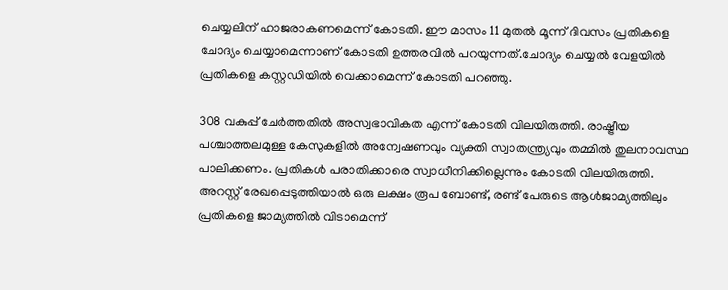ചെയ്യലിന് ഹാജരാകണമെന്ന് കോടതി. ഈ മാസം 11 മുതൽ മൂന്ന് ദിവസം പ്രതികളെ ചോദ്യം ചെയ്യാമെന്നാണ് കോടതി ഉത്തരവിൽ പറയുന്നത്.ചോദ്യം ചെയ്യൽ വേളയിൽ പ്രതികളെ കസ്റ്റഡിയിൽ വെക്കാമെന്ന് കോടതി പറഞ്ഞു.

308 വകുപ്പ് ചേർത്തതിൽ അസ്വഭാവികത എന്ന് കോടതി വിലയിരുത്തി. രാഷ്ട്രീയ പശ്ചാത്തലമുള്ള കേസുകളിൽ അന്വേഷണവും വ്യക്തി സ്വാതന്ത്ര്യവും തമ്മിൽ തുലനാവസ്ഥ പാലിക്കണം. പ്രതികൾ പരാതിക്കാരെ സ്വാധീനിക്കില്ലെന്നും കോടതി വിലയിരുത്തി. അറസ്റ്റ് രേഖപ്പെടുത്തിയാൽ ഒരു ലക്ഷം രൂപ ബോണ്ട്‌, രണ്ട് പേരുടെ ആൾജാമ്യത്തിലും പ്രതികളെ ജാമ്യത്തിൽ വിടാമെന്ന്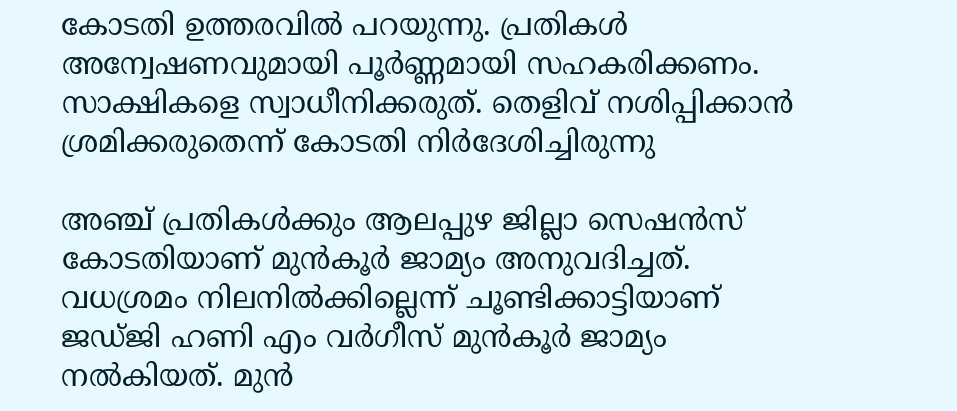കോടതി ഉത്തരവിൽ പറയുന്നു. പ്രതികൾ അന്വേഷണവുമായി പൂർണ്ണമായി സഹകരിക്കണം. സാക്ഷികളെ സ്വാധീനിക്കരുത്. തെളിവ് നശിപ്പിക്കാൻ ശ്രമിക്കരുതെന്ന് കോടതി നിർദേശിച്ചിരുന്നു

അഞ്ച് പ്രതികൾക്കും ആലപ്പുഴ ജില്ലാ സെഷൻസ് കോടതിയാണ് മുൻകൂർ ജാമ്യം അനുവദിച്ചത്. വധശ്രമം നിലനിൽക്കില്ലെന്ന് ചൂണ്ടിക്കാട്ടിയാണ് ജഡ്ജി ഹണി എം വർഗീസ് മുൻകൂർ ജാമ്യം നൽകിയത്. മുൻ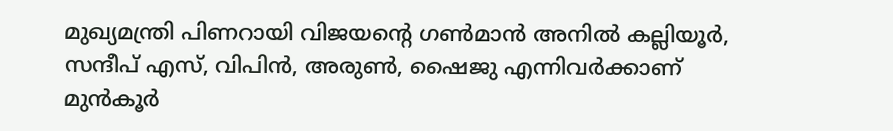മുഖ്യമന്ത്രി പിണറായി വിജയന്റെ ഗൺമാൻ അനിൽ കല്ലിയൂർ, സന്ദീപ് എസ്, വിപിൻ, അരുൺ, ഷൈജു എന്നിവർക്കാണ് മുൻ‌കൂർ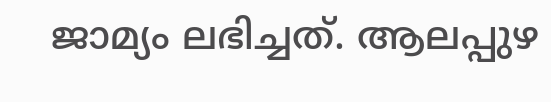ജാമ്യം ലഭിച്ചത്. ആലപ്പുഴ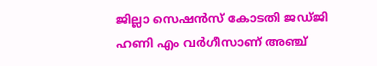ജില്ലാ സെഷൻസ് കോടതി ജഡ്ജി ഹണി എം വർഗീസാണ് അഞ്ച്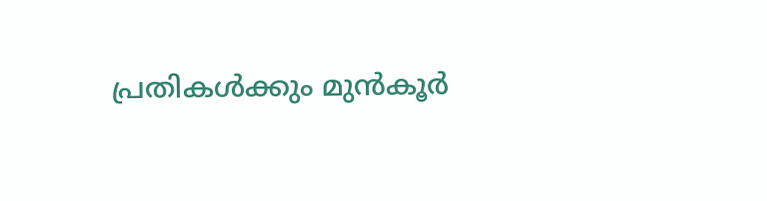പ്രതികൾക്കും മുൻകൂർ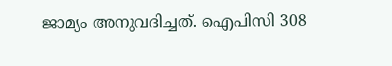ജാമ്യം അനുവദിച്ചത്. ഐപിസി 308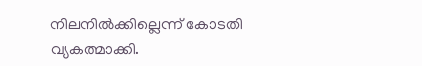നിലനിൽക്കില്ലെന്ന് കോടതി വ്യകത്മാക്കി.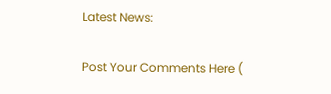Latest News:

Post Your Comments Here (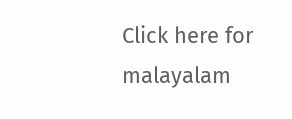Click here for malayalam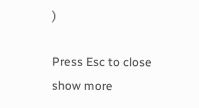)

Press Esc to close
show more